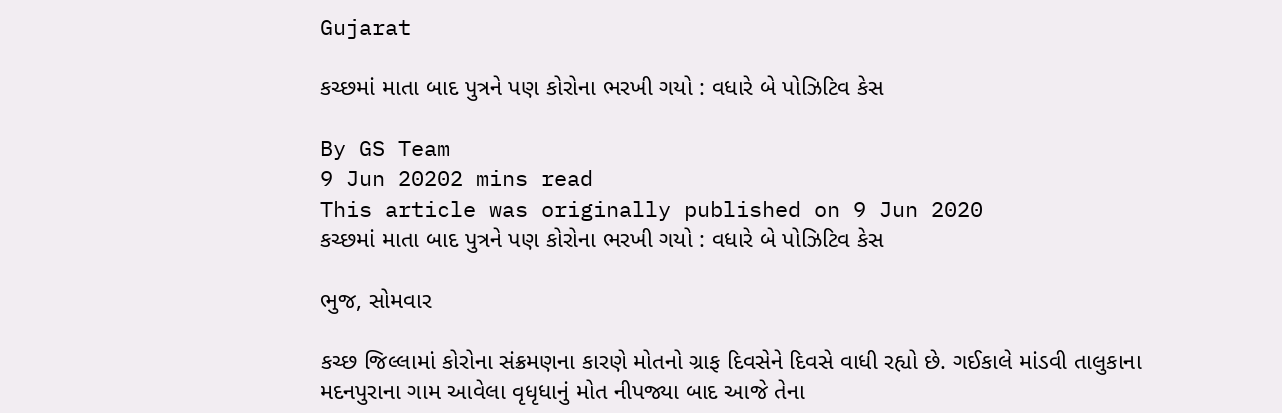Gujarat

કચ્છમાં માતા બાદ પુત્રને પણ કોરોના ભરખી ગયો : વધારે બે પોઝિટિવ કેસ

By GS Team
9 Jun 20202 mins read
This article was originally published on 9 Jun 2020
કચ્છમાં માતા બાદ પુત્રને પણ કોરોના ભરખી ગયો : વધારે બે પોઝિટિવ કેસ

ભુજ, સોમવાર

કચ્છ જિલ્લામાં કોરોના સંક્રમણના કારણે મોતનો ગ્રાફ દિવસેને દિવસે વાધી રહ્યો છે. ગઈકાલે માંડવી તાલુકાના મદનપુરાના ગામ આવેલા વૃધૃધાનું મોત નીપજ્યા બાદ આજે તેના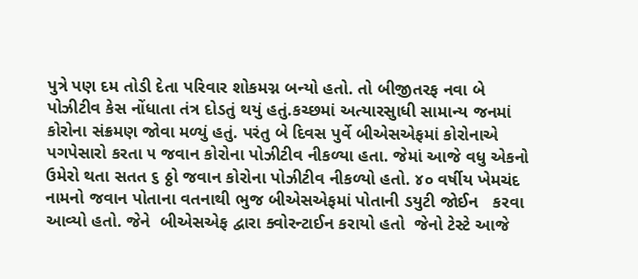પુત્રે પણ દમ તોડી દેતા પરિવાર શોકમગ્ન બન્યો હતો. તો બીજીતરફ નવા બે પોઝીટીવ કેસ નોંધાતા તંત્ર દોડતું થયું હતું.કચ્છમાં અત્યારસુાધી સામાન્ય જનમાં કોરોના સંક્રમણ જોવા મળ્યું હતું. પરંતુ બે દિવસ પુર્વે બીએસએફમાં કોરોનાએ પગપેસારો કરતા ૫ જવાન કોરોના પોઝીટીવ નીકળ્યા હતા. જેમાં આજે વધુ એકનો ઉમેરો થતા સતત ૬ ઠ્ઠો જવાન કોરોના પોઝીટીવ નીકળ્યો હતો. ૪૦ વર્ષીય ખેમચંદ નામનો જવાન પોતાના વતનાથી ભુજ બીએસએફમાં પોતાની ડયુટી જોઈન   કરવા આવ્યો હતો. જેને  બીએસએફ દ્વારા ક્વોરન્ટાઈન કરાયો હતો  જેનો ટેસ્ટે આજે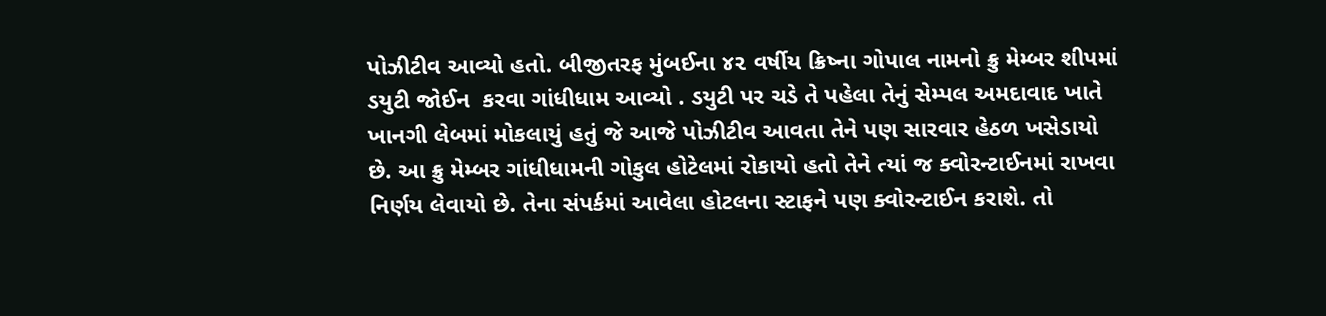પોઝીટીવ આવ્યો હતો. બીજીતરફ મુંબઈના ૪૨ વર્ષીય ક્રિષ્ના ગોપાલ નામનો ક્રુ મેમ્બર શીપમાં ડયુટી જોઈન  કરવા ગાંધીધામ આવ્યો . ડયુટી પર ચડે તે પહેલા તેનું સેમ્પલ અમદાવાદ ખાતે ખાનગી લેબમાં મોકલાયું હતું જે આજે પોઝીટીવ આવતા તેને પણ સારવાર હેઠળ ખસેડાયો છે. આ ક્રુ મેમ્બર ગાંધીધામની ગોકુલ હોટેલમાં રોકાયો હતો તેને ત્યાં જ ક્વોરન્ટાઈનમાં રાખવા નિર્ણય લેવાયો છે. તેના સંપર્કમાં આવેલા હોટલના સ્ટાફને પણ ક્વોરન્ટાઈન કરાશે. તો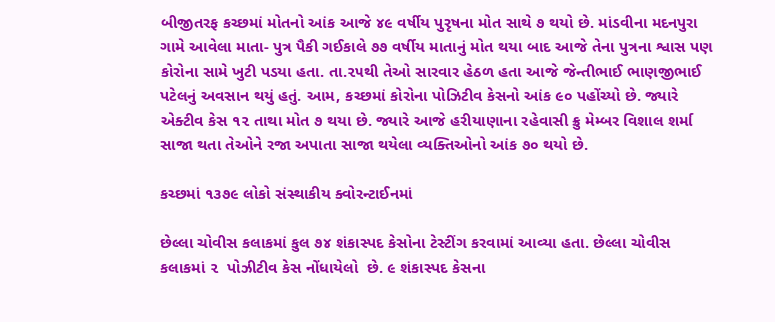બીજીતરફ કચ્છમાં મોતનો આંક આજે ૪૯ વર્ષીય પુરૃષના મોત સાથે ૭ થયો છે. માંડવીના મદનપુરા ગામે આવેલા માતા- પુત્ર પૈકી ગઈકાલે ૭૭ વર્ષીય માતાનું મોત થયા બાદ આજે તેના પુત્રના શ્વાસ પણ કોરોના સામે ખુટી પડયા હતા. તા.૨૫થી તેઓ સારવાર હેઠળ હતા આજે જેન્તીભાઈ ભાણજીભાઈ પટેલનું અવસાન થયું હતું. આમ, કચ્છમાં કોરોના પોઝિટીવ કેસનો આંક ૯૦ પહોંચ્યો છે. જ્યારે એક્ટીવ કેસ ૧૨ તાથા મોત ૭ થયા છે. જ્યારે આજે હરીયાણાના રહેવાસી ક્રુ મેમ્બર વિશાલ શર્મા સાજા થતા તેઓને રજા અપાતા સાજા થયેલા વ્યક્તિઓનો આંક ૭૦ થયો છે.

કચ્છમાં ૧૩૭૯ લોકો સંસ્થાકીય ક્વોરન્ટાઈનમાં

છેલ્લા ચોવીસ કલાકમાં કુલ ૭૪ શંકાસ્પદ કેસોના ટેસ્ટીંગ કરવામાં આવ્યા હતા. છેલ્લા ચોવીસ કલાકમાં ૨  પોઝીટીવ કેસ નોંધાયેલો  છે. ૯ શંકાસ્પદ કેસના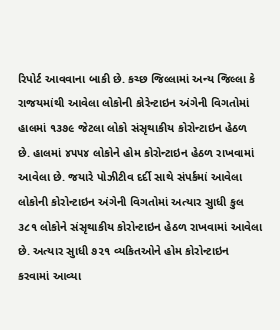રિપોર્ટ આવવાના બાકી છે. કચ્છ જિલ્લામાં અન્ય જિલ્લા કે રાજયમાંથી આવેલા લોકોની કોરેન્ટાઇન અંગેની વિગતોમાં હાલમાં ૧૩૭૯ જેટલા લોકો સંસૃથાકીય કોરોન્ટાઇન હેઠળ છે. હાલમાં ૪૫૫૪ લોકોને હોમ કોરોન્ટાઇન હેઠળ રાખવામાં આવેલા છે. જયારે પોઝીટીવ દર્દી સાથે સંપર્કમાં આવેલા લોકોની કોરોન્ટાઇન અંગેની વિગતોમાં અત્યાર સુાધી કુલ ૩૮૧ લોકોને સંસૃથાકીય કોરોન્ટાઇન હેઠળ રાખવામાં આવેલા છે. અત્યાર સુાધી ૭૨૧ વ્યકિતઓને હોમ કોરોન્ટાઇન કરવામાં આવ્યા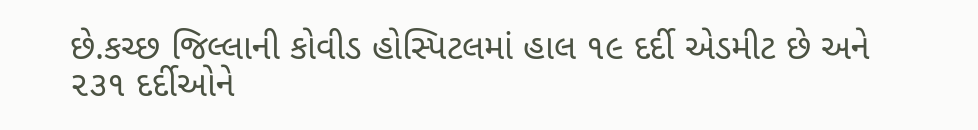છે.કચ્છ જિલ્લાની કોવીડ હોસ્પિટલમાં હાલ ૧૯ દર્દી એડમીટ છે અને ૨૩૧ દર્દીઓને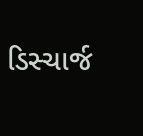ડિસ્ચાર્જ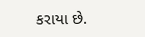કરાયા છે.